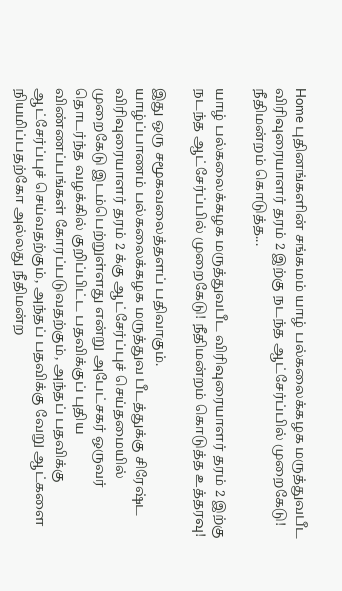Home புதினங்களின் சங்கமம் யாழ் பல்கலைக்கழக மருத்துவபீட விரிவுரையாளர் தரம் 2 இற்கு நடந்த ஆட்சேர்ப்பில் முறைகேடு! நீதிமன்றம் கொடுத்த...

யாழ் பல்கலைக்கழக மருத்துவபீட விரிவுரையாளர் தரம் 2 இற்கு நடந்த ஆட்சேர்ப்பில் முறைகேடு! நீதிமன்றம் கொடுத்த உத்தரவு!

இது ஒரு சமூகவலைத்தளப் பதிவாகும்.
யாழ்ப்பாணம் பல்கலைக்கழக மருத்துவ பீடத்துக்கு சிரேஷ்ட விரிவுரையாளர் தரம் 2 க்கு ஆட்சேர்ப்புச் செய்தமையில் முறைகேடு இடம்பெற்றுள்ளது என்று அபேட்சகர் ஒருவர் தொடர்ந்த வழக்கில் குறிப்பிட்ட பதவிக்குப் புதிய விண்ணப்பங்கள் கோரப்படுவதற்கும், அந்தப் பதவிக்கு ஆட்சேர்ப்புச் செய்வதற்கும், அந்தப் பதவிக்கு வேறு ஆட்களை நியமிப்பதற்கோ அல்லது நீதிமன்ற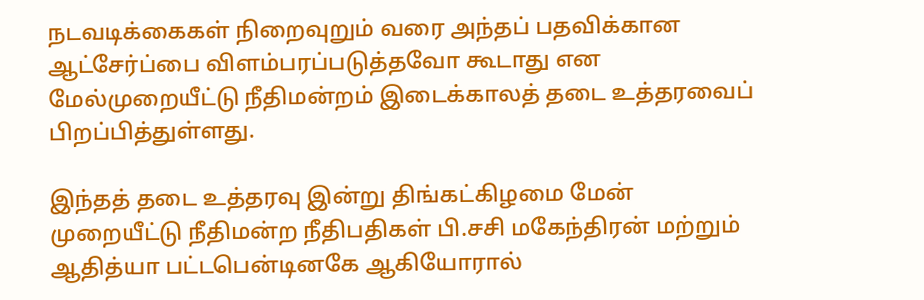நடவடிக்கைகள் நிறைவுறும் வரை அந்தப் பதவிக்கான ஆட்சேர்ப்பை விளம்பரப்படுத்தவோ கூடாது என மேல்முறையீட்டு நீதிமன்றம் இடைக்காலத் தடை உத்தரவைப் பிறப்பித்துள்ளது.

இந்தத் தடை உத்தரவு இன்று திங்கட்கிழமை மேன் முறையீட்டு நீதிமன்ற நீதிபதிகள் பி.சசி மகேந்திரன் மற்றும் ஆதித்யா பட்டபென்டினகே ஆகியோரால்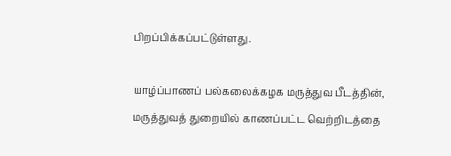பிறப்பிக்கப்பட்டுள்ளது.

யாழ்ப்பாணப் பல்கலைக்கழக மருத்துவ பீடத்தின், மருத்துவத் துறையில் காணப்பட்ட வெற்றிடத்தை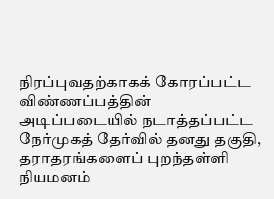நிரப்புவதற்காகக் கோரப்பட்ட விண்ணப்பத்தின் அடிப்படையில் நடாத்தப்பட்ட நேர்முகத் தேர்வில் தனது தகுதி, தராதரங்களைப் புறந்தள்ளி நியமனம்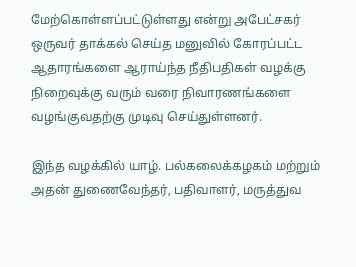மேற்கொள்ளப்பட்டுள்ளது என்று அபேட்சகர் ஒருவர் தாக்கல் செய்த மனுவில் கோரப்பட்ட ஆதாரங்களை ஆராய்ந்த நீதிபதிகள் வழக்கு நிறைவுக்கு வரும் வரை நிவாரணங்களை வழங்குவதற்கு முடிவு செய்துள்ளனர்.

இந்த வழக்கில் யாழ். பல்கலைக்கழகம் மற்றும் அதன் துணைவேந்தர், பதிவாளர், மருத்துவ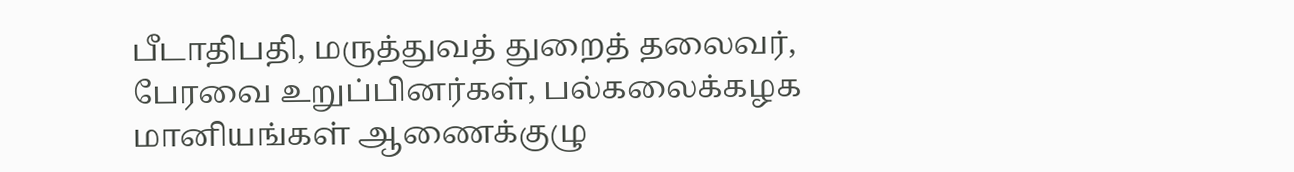பீடாதிபதி, மருத்துவத் துறைத் தலைவர், பேரவை உறுப்பினர்கள், பல்கலைக்கழக மானியங்கள் ஆணைக்குழு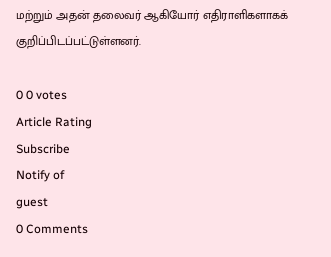மற்றும் அதன் தலைவர் ஆகியோர் எதிராளிகளாகக் குறிப்பிடப்பட்டுள்ளனர்.

0 0 votes
Article Rating
Subscribe
Notify of
guest
0 Comments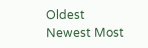Oldest
Newest Most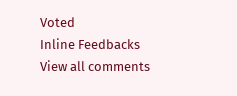Voted
Inline Feedbacks
View all comments